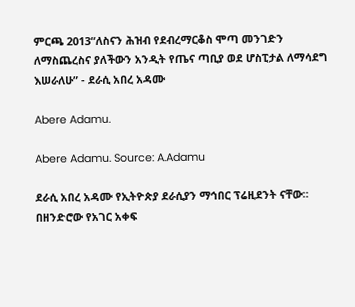ምርጫ 2013“ለስናን ሕዝብ የደብረማርቆስ ሞጣ መንገድን ለማስጨረስና ያለችውን አንዲት የጤና ጣቢያ ወደ ሆስፒታል ለማሳደግ እሠራለሁ” - ደራሲ አበረ አዳሙ

Abere Adamu.

Abere Adamu. Source: A.Adamu

ደራሲ አበረ አዳሙ የኢትዮጵያ ደራሲያን ማኅበር ፕሬዚደንት ናቸው። በዘንድሮው የአገር አቀፍ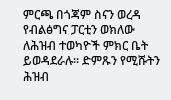ምርጫ በጎጃም ስናን ወረዳ የብልፅግና ፓርቲን ወክለው ለሕዝብ ተወካዮች ምክር ቤት ይወዳደራሉ። ድምጹን የሚሹትን ሕዝብ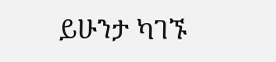ይሁንታ ካገኙ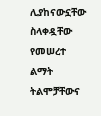ሊያከናውኗቸው ስላቀዷቸው የመሠረተ ልማት ትልሞቻቸውና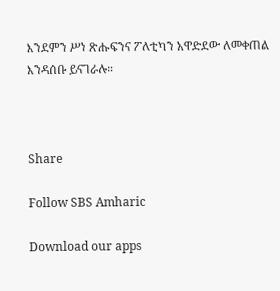እንደምን ሥነ ጽሑፍንና ፖለቲካን አዋድደው ለመቀጠል እንዳሰቡ ይናገራሉ።



Share

Follow SBS Amharic

Download our apps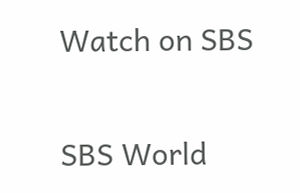Watch on SBS

SBS World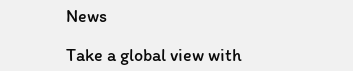News

Take a global view with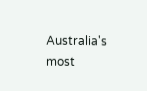Australia's most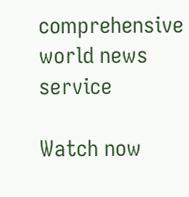comprehensive world news service

Watch now